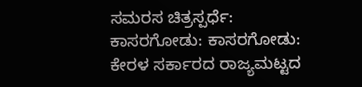ಸಮರಸ ಚಿತ್ರಸ್ಪರ್ಧೆ: ಕಾಸರಗೋಡು: ಕಾಸರಗೋಡು: ಕೇರಳ ಸರ್ಕಾರದ ರಾಜ್ಯಮಟ್ಟದ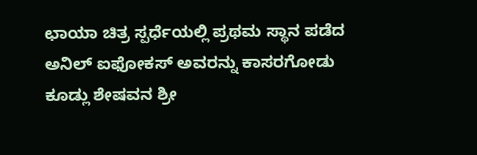ಛಾಯಾ ಚಿತ್ರ ಸ್ಪರ್ಧೆಯಲ್ಲಿ ಪ್ರಥಮ ಸ್ಥಾನ ಪಡೆದ ಅನಿಲ್ ಐಫೋಕಸ್ ಅವರನ್ನು ಕಾಸರಗೋಡು ಕೂಡ್ಲು ಶೇಷವನ ಶ್ರೀ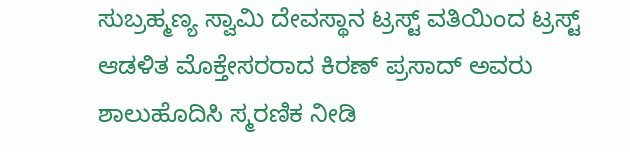ಸುಬ್ರಹ್ಮಣ್ಯ ಸ್ವಾಮಿ ದೇವಸ್ಥಾನ ಟ್ರಸ್ಟ್ ವತಿಯಿಂದ ಟ್ರಸ್ಟ್ ಆಡಳಿತ ಮೊಕ್ತೇಸರರಾದ ಕಿರಣ್ ಪ್ರಸಾದ್ ಅವರು ಶಾಲುಹೊದಿಸಿ ಸ್ಮರಣಿಕ ನೀಡಿ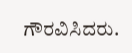ಗೌರವಿಸಿದರು.